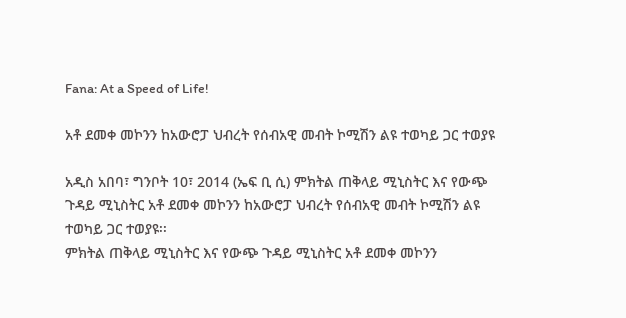Fana: At a Speed of Life!

አቶ ደመቀ መኮንን ከአውሮፓ ህብረት የሰብአዊ መብት ኮሚሽን ልዩ ተወካይ ጋር ተወያዩ

አዲስ አበባ፣ ግንቦት 10፣ 2014 (ኤፍ ቢ ሲ) ምክትል ጠቅላይ ሚኒስትር እና የውጭ ጉዳይ ሚኒስትር አቶ ደመቀ መኮንን ከአውሮፓ ህብረት የሰብአዊ መብት ኮሚሽን ልዩ ተወካይ ጋር ተወያዩ፡፡
ምክትል ጠቅላይ ሚኒስትር እና የውጭ ጉዳይ ሚኒስትር አቶ ደመቀ መኮንን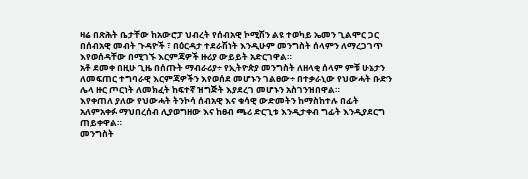ዛሬ በጽሕት ቤታቸው ከአውሮፓ ህብረት የሰብአዊ ኮሚሽን ልዩ ተወካይ ኤመን ጊልሞር ጋር በሰብአዊ መብት ጉዳዮች ፣ በዕርዳታ ተደራሽነት እንዲሁም መንግስት ሰላምን ለማረጋገጥ እየወሰዳቸው በሚገኙ እርምጃዎች ዙሪያ ውይይት አድርገዋል።
አቶ ደመቀ በዚሁ ጊዜ በሰጡት ማብራሪያ÷ የኢትዮጵያ መንግስት ለዘላቂ ሰላም ምቹ ሁኔታን ለመፍጠር ተግባራዊ እርምጃዎችን እየወሰደ መሆኑን ገልፀው÷ በተቃራኒው የህውሓት ቡድን ሌላ ዙር ጦርነት ለመክፈት ከፍተኛ ዝግጅት እያደረገ መሆኑን አስገንዝበዋል።
እየቀጠለ ያለው የህውሓት ትንኮሳ ሰብአዊ እና ቁሳዊ ውድመትን ከማስከተሉ በፊት አለምአቀፉ ማህበረሰብ ሊያወግዘው እና ከፀብ ጫሪ ድርጊቱ እንዲታቀብ ግፊት እንዲያደርግ ጠይቀዋል።
መንግስት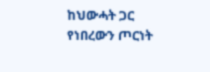ከህውሓት ጋር የነበረውን ጦርነት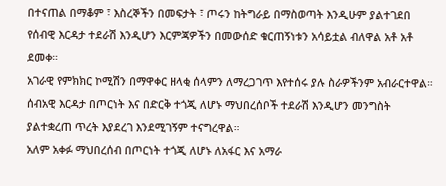በተናጠል በማቆም ፣ እስረኞችን በመፍታት ፣ ጦሩን ከትግራይ በማስወጣት እንዲሁም ያልተገደበ የሰብዊ እርዳታ ተደራሽ እንዲሆን እርምጃዎችን በመውሰድ ቁርጠኝነቱን አሳይቷል ብለዋል አቶ አቶ ደመቀ።
አገራዊ የምክክር ኮሚሽን በማዋቀር ዘላቂ ሰላምን ለማረጋገጥ እየተሰሩ ያሉ ስራዎችንም አብራርተዋል።
ሰብአዊ እርዳታ በጦርነት እና በድርቅ ተጎጂ ለሆኑ ማህበረሰቦች ተደራሽ እንዲሆን መንግስት ያልተቋረጠ ጥረት እያደረገ እንደሚገኝም ተናግረዋል።
አለም አቀፉ ማህበረሰብ በጦርነት ተጎጂ ለሆኑ ለአፋር እና አማራ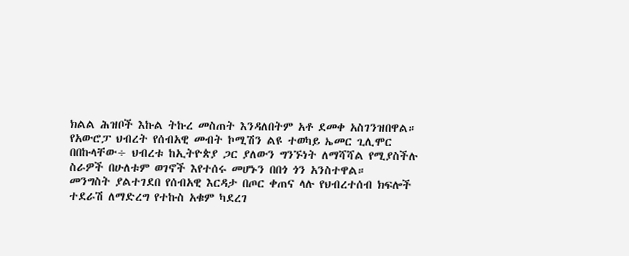ክልል ሕዝቦች እኩል ትኩረ መስጠት እንዳለበትም አቶ ደመቀ አስገንዝበዋል።
የአውሮፓ ህብረት የሰብአዊ መብት ኮሚሽን ልዩ ተወካይ ኤመር ጊሊሞር በበኩላቸው÷ ህብረቱ ከኢትዮጵያ ጋር ያለውን ግንኙነት ለማሻሻል የሚያስችሉ ስራዎች በሁለቱም ወገኖች እየተሰሩ መሆኑን በበጎ ጎን አንስተዋል።
መንግስት ያልተገደበ የሰብአዊ እርዳታ በጦር ቀጠና ላሉ የህብረተሰብ ክፍሎች ተደራሽ ለማድረግ የተኩስ አቁም ካደረገ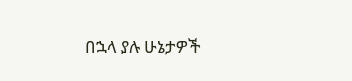በኋላ ያሉ ሁኔታዎች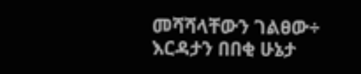መሻሻላቸውን ገልፀው÷ እርዳታን በበቂ ሁኔታ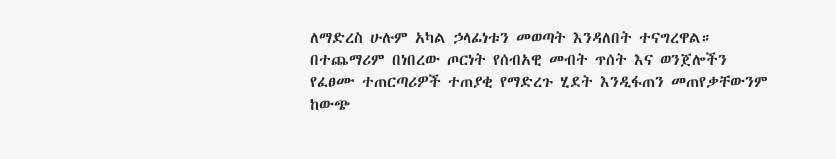ለማድረስ ሁሉም አካል ኃላፊነቱን መወጣት እንዳለበት ተናግረዋል።
በተጨማሪም በነበረው ጦርነት የሰብአዊ መብት ጥሰት እና ወንጀሎችን የፈፀሙ ተጠርጣሪዎች ተጠያቂ የማድረጉ ሂደት እንዲፋጠን መጠየቃቸውንም ከውጭ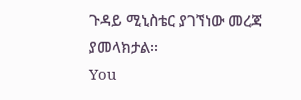ጉዳይ ሚኒስቴር ያገኘነው መረጃ ያመላክታል፡፡
You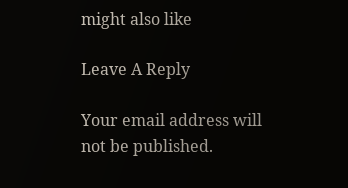might also like

Leave A Reply

Your email address will not be published.